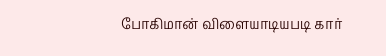போகிமான் விளையாடியபடி கார்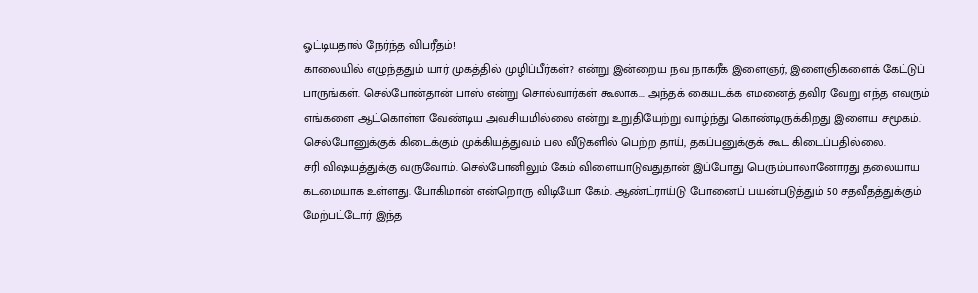ஓட்டியதால் நேர்ந்த விபரீதம்!
காலையில் எழுந்ததும் யார் முகத்தில் முழிப்பீர்கள்? என்று இன்றைய நவ நாகரீக இளைஞர், இளைஞிகளைக் கேட்டுப் பாருங்கள். செல்போன்தான் பாஸ் என்று சொல்வார்கள் கூலாக... அந்தக் கையடக்க எமனைத் தவிர வேறு எந்த எவரும் எங்களை ஆட்கொள்ள வேண்டிய அவசியமில்லை என்று உறுதியேற்று வாழ்ந்து கொண்டிருக்கிறது இளைய சமூகம். செல்போனுக்குக் கிடைக்கும் முக்கியத்துவம் பல வீடுகளில் பெற்ற தாய், தகப்பனுக்குக் கூட கிடைப்பதில்லை.
சரி விஷயத்துக்கு வருவோம். செல்போனிலும் கேம் விளையாடுவதுதான் இப்போது பெரும்பாலானோரது தலையாய கடமையாக உள்ளது. போகிமான் என்றொரு விடியோ கேம். ஆண்ட்ராய்டு போனைப் பயன்படுத்தும் 50 சதவீதத்துக்கும் மேற்பட்டோர் இந்த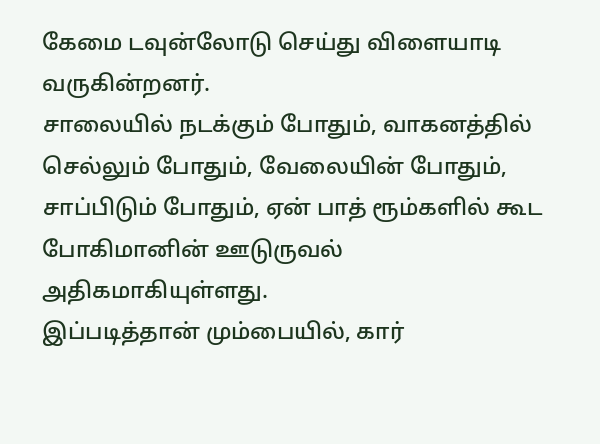கேமை டவுன்லோடு செய்து விளையாடி வருகின்றனர்.
சாலையில் நடக்கும் போதும், வாகனத்தில் செல்லும் போதும், வேலையின் போதும், சாப்பிடும் போதும், ஏன் பாத் ரூம்களில் கூட போகிமானின் ஊடுருவல் அதிகமாகியுள்ளது.
இப்படித்தான் மும்பையில், கார்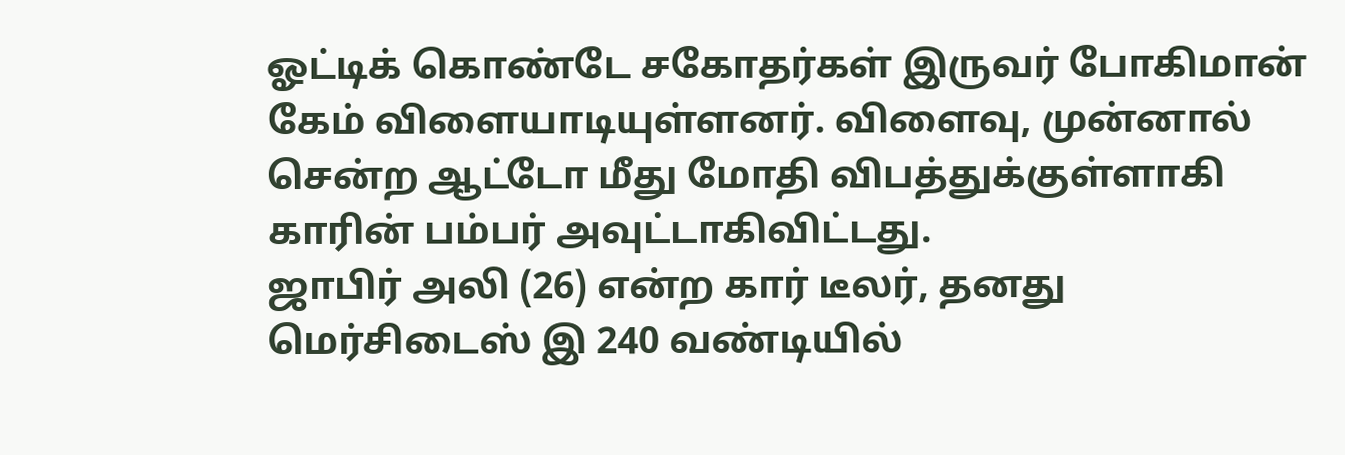ஓட்டிக் கொண்டே சகோதர்கள் இருவர் போகிமான் கேம் விளையாடியுள்ளனர். விளைவு, முன்னால் சென்ற ஆட்டோ மீது மோதி விபத்துக்குள்ளாகி காரின் பம்பர் அவுட்டாகிவிட்டது.
ஜாபிர் அலி (26) என்ற கார் டீலர், தனது மெர்சிடைஸ் இ 240 வண்டியில்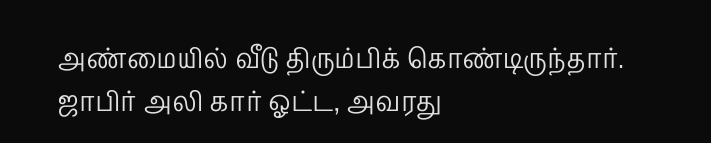அண்மையில் வீடு திரும்பிக் கொண்டிருந்தார். ஜாபிர் அலி கார் ஓட்ட, அவரது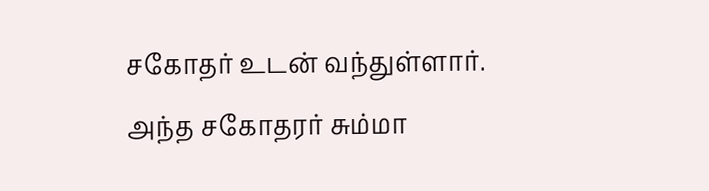சகோதர் உடன் வந்துள்ளார்.
அந்த சகோதரர் சும்மா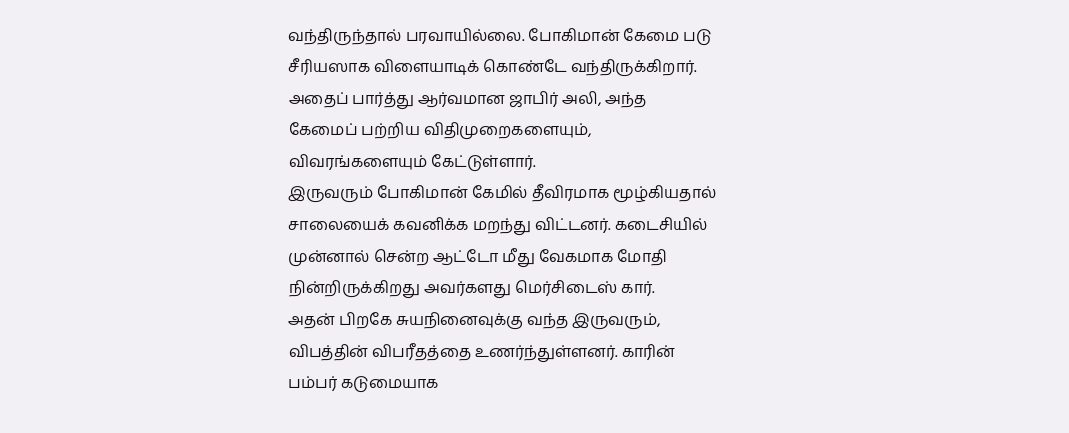வந்திருந்தால் பரவாயில்லை. போகிமான் கேமை படு சீரியஸாக விளையாடிக் கொண்டே வந்திருக்கிறார். அதைப் பார்த்து ஆர்வமான ஜாபிர் அலி, அந்த கேமைப் பற்றிய விதிமுறைகளையும், விவரங்களையும் கேட்டுள்ளார்.
இருவரும் போகிமான் கேமில் தீவிரமாக மூழ்கியதால் சாலையைக் கவனிக்க மறந்து விட்டனர். கடைசியில் முன்னால் சென்ற ஆட்டோ மீது வேகமாக மோதி நின்றிருக்கிறது அவர்களது மெர்சிடைஸ் கார்.
அதன் பிறகே சுயநினைவுக்கு வந்த இருவரும், விபத்தின் விபரீதத்தை உணர்ந்துள்ளனர். காரின் பம்பர் கடுமையாக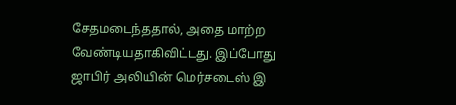சேதமடைந்ததால், அதை மாற்ற வேண்டியதாகிவிட்டது. இப்போது ஜாபிர் அலியின் மெர்சடைஸ் இ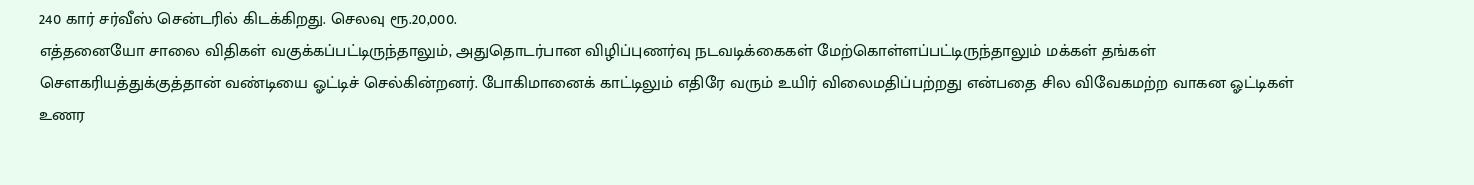240 கார் சர்வீஸ் சென்டரில் கிடக்கிறது. செலவு ரூ.20,000.
எத்தனையோ சாலை விதிகள் வகுக்கப்பட்டிருந்தாலும், அதுதொடர்பான விழிப்புணர்வு நடவடிக்கைகள் மேற்கொள்ளப்பட்டிருந்தாலும் மக்கள் தங்கள் சௌகரியத்துக்குத்தான் வண்டியை ஓட்டிச் செல்கின்றனர். போகிமானைக் காட்டிலும் எதிரே வரும் உயிர் விலைமதிப்பற்றது என்பதை சில விவேகமற்ற வாகன ஓட்டிகள் உணர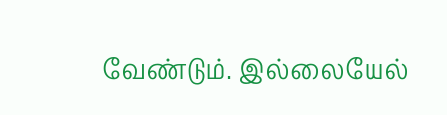வேண்டும். இல்லையேல்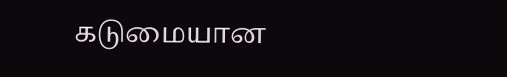கடுமையான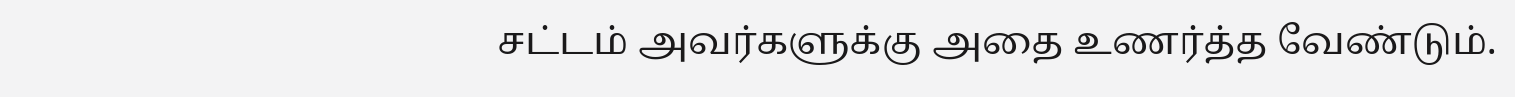சட்டம் அவர்களுக்கு அதை உணர்த்த வேண்டும்.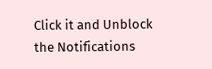Click it and Unblock the Notifications